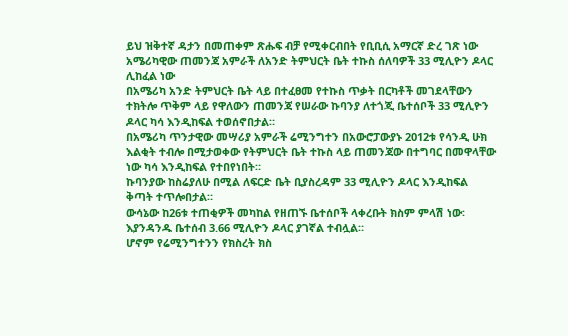ይህ ዝቅተኛ ዳታን በመጠቀም ጽሑፍ ብቻ የሚቀርብበት የቢቢሲ አማርኛ ድረ ገጽ ነው
አሜሪካዊው ጠመንጃ አምራች ለአንድ ትምህርት ቤት ተኩስ ሰለባዎች 33 ሚሊዮን ዶላር ሊከፈል ነው
በአሜሪካ አንድ ትምህርት ቤት ላይ በተፈፀመ የተኩስ ጥቃት በርካቶች መገደላቸውን ተክትሎ ጥቅም ላይ የዋለውን ጠመንጃ የሠራው ኩባንያ ለተጎጂ ቤተሰቦች 33 ሚሊዮን ዶላር ካሳ እንዲከፍል ተወሰኖበታል።
በአሜሪካ ጥንታዊው መሣሪያ አምራች ሬሚንግተን በአውሮፓውያኑ 2012ቱ የሳንዲ ሁክ እልቂት ተብሎ በሚታወቀው የትምህርት ቤት ተኩስ ላይ ጠመንጃው በተግባር በመዋላቸው ነው ካሳ እንዲከፍል የተበየነበት።
ኩባንያው ከስሬያለሁ በሚል ለፍርድ ቤት ቢያስረዳም 33 ሚሊዮን ዶላር እንዲከፍል ቅጣት ተጥሎበታል።
ውሳኔው ከ26ቱ ተጠቂዎች መካከል የዘጠኙ ቤተሰቦች ላቀረቡት ክስም ምላሽ ነው፡
እያንዳንዱ ቤተሰብ 3.66 ሚሊዮን ዶላር ያገኛል ተብሏል።
ሆኖም የሬሚንግተንን የክስረት ክስ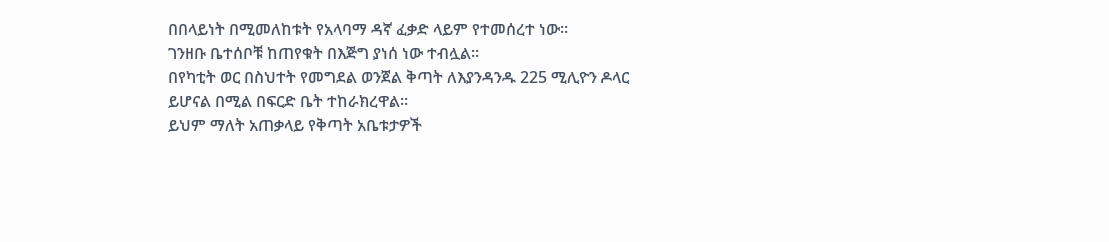በበላይነት በሚመለከቱት የአላባማ ዳኛ ፈቃድ ላይም የተመሰረተ ነው።
ገንዘቡ ቤተሰቦቹ ከጠየቁት በእጅግ ያነሰ ነው ተብሏል፡፡
በየካቲት ወር በስህተት የመግደል ወንጀል ቅጣት ለእያንዳንዱ 225 ሚሊዮን ዶላር ይሆናል በሚል በፍርድ ቤት ተከራክረዋል።
ይህም ማለት አጠቃላይ የቅጣት አቤቱታዎች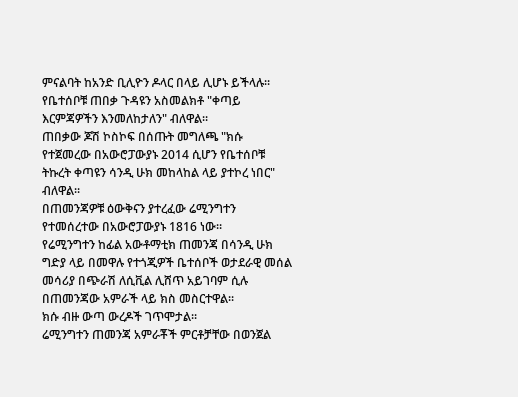ምናልባት ከአንድ ቢሊዮን ዶላር በላይ ሊሆኑ ይችላሉ፡፡
የቤተሰቦቹ ጠበቃ ጉዳዩን አስመልክቶ "ቀጣይ እርምጃዎችን እንመለከታለን" ብለዋል፡፡
ጠበቃው ጆሽ ኮስኮፍ በሰጡት መግለጫ "ክሱ የተጀመረው በአውሮፓውያኑ 2014 ሲሆን የቤተሰቦቹ ትኩረት ቀጣዩን ሳንዲ ሁክ መከላከል ላይ ያተኮረ ነበር" ብለዋል፡፡
በጠመንጃዎቹ ዕውቅናን ያተረፈው ሬሚንግተን የተመሰረተው በአውሮፓውያኑ 1816 ነው።
የሬሚንግተን ከፊል አውቶማቲክ ጠመንጃ በሳንዲ ሁክ ግድያ ላይ በመዋሉ የተጎጂዎች ቤተሰቦች ወታደራዊ መሰል መሳሪያ በጭራሽ ለሲቪል ሊሸጥ አይገባም ሲሉ በጠመንጃው አምራች ላይ ክስ መስርተዋል፡፡
ክሱ ብዙ ውጣ ውረዶች ገጥሞታል፡፡
ሬሚንግተን ጠመንጃ አምራቾች ምርቶቻቸው በወንጀል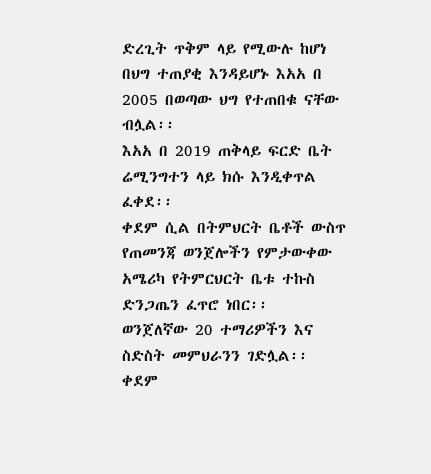ድረጊት ጥቅም ላይ የሚውሉ ከሆነ በህግ ተጠያቂ እንዳይሆኑ እአአ በ 2005 በወጣው ህግ የተጠበቁ ናቸው ብሏል፡፡
እአአ በ 2019 ጠቅላይ ፍርድ ቤት ሬሚንግተን ላይ ክሱ እንዲቀጥል ፈቀደ፡፡
ቀደም ሲል በትምህርት ቤቶች ውስጥ የጠመንጃ ወንጀሎችን የምታውቀው አሜሪካ የትምርህርት ቤቱ ተኩስ ድንጋጤን ፈጥሮ ነበር፡፡
ወንጀለኛው 20 ተማሪዎችን እና ስድስት መምህራንን ገድሏል፡፡ ቀደም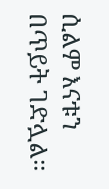ሲልም እናቱን በጥይት ገድሏል፡፡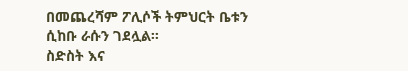በመጨረሻም ፖሊሶች ትምህርት ቤቱን ሲከቡ ራሱን ገደሏል፡፡
ስድስት እና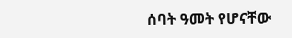ሰባት ዓመት የሆናቸው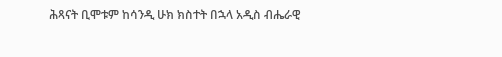ሕጻናት ቢሞቱም ከሳንዲ ሁክ ክስተት በኋላ አዲስ ብሔራዊ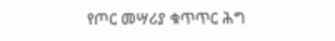የጦር መሣሪያ ቁጥጥር ሕግ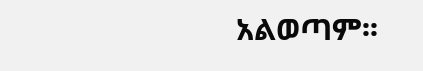አልወጣም፡፡